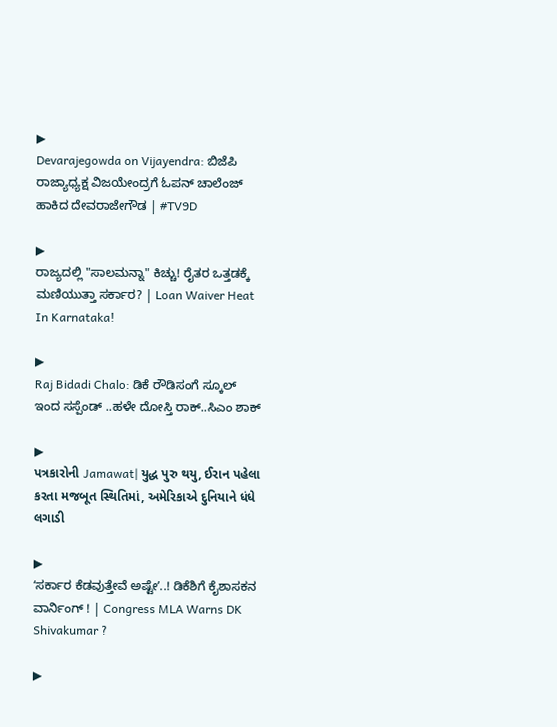▶
Devarajegowda on Vijayendra: ಬಿಜೆಪಿ ರಾಜ್ಯಾಧ್ಯಕ್ಷ ವಿಜಯೇಂದ್ರಗೆ ಓಪನ್ ಚಾಲೆಂಜ್ ಹಾಕಿದ ದೇವರಾಜೇಗೌಡ | #TV9D

▶
ರಾಜ್ಯದಲ್ಲಿ "ಸಾಲಮನ್ನಾ" ಕಿಚ್ಚು! ರೈತರ ಒತ್ತಡಕ್ಕೆ ಮಣಿಯುತ್ತಾ ಸರ್ಕಾರ? | Loan Waiver Heat In Karnataka!

▶
Raj Bidadi Chalo: ಡಿಕೆ ರೌಡಿಸಂಗೆ ಸ್ಕೂಲ್ ಇಂದ ಸಸ್ಪೆಂಡ್ ..ಹಳೇ ದೋಸ್ತಿ ರಾಕ್..ಸಿಎಂ ಶಾಕ್

▶
પત્રકારોની Jamawat| યુદ્ધ પુરુ થયુ, ઈરાન પહેલા કરતા મજબૂત સ્થિતિમાં, અમેરિકાએ દુનિયાને ધંધે લગાડી

▶
ʻಸರ್ಕಾರ ಕೆಡವುತ್ತೇವೆ ಅಷ್ಟೇʼ..! ಡಿಕೆಶಿಗೆ ಕೈಶಾಸಕನ ವಾರ್ನಿಂಗ್ ! | Congress MLA Warns DK Shivakumar ?

▶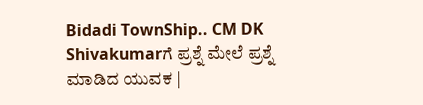Bidadi TownShip.. CM DK Shivakumarಗೆ ಪ್ರಶ್ನೆ ಮೇಲೆ ಪ್ರಶ್ನೆ ಮಾಡಿದ ಯುವಕ |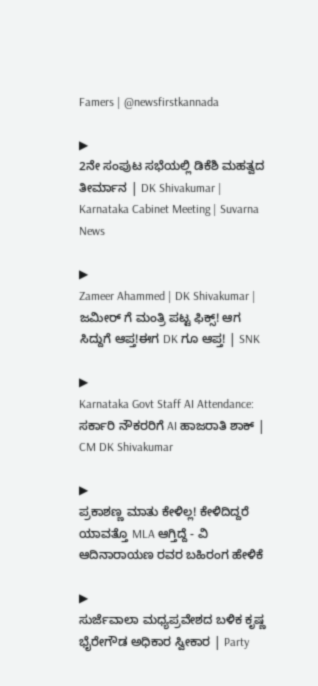Famers | @newsfirstkannada

▶
2ನೇ ಸಂಪುಟ ಸಭೆಯಲ್ಲಿ ಡಿಕೆಶಿ ಮಹತ್ವದ ತೀರ್ಮಾನ | DK Shivakumar | Karnataka Cabinet Meeting | Suvarna News

▶
Zameer Ahammed | DK Shivakumar | ಜಮೀರ್ ಗೆ ಮಂತ್ರಿ ಪಟ್ಟ ಫಿಕ್ಸ್! ಆಗ ಸಿದ್ದುಗೆ ಆಪ್ತ!ಈಗ DK ಗೂ ಆಪ್ತ! | SNK

▶
Karnataka Govt Staff AI Attendance: ಸರ್ಕಾರಿ ನೌಕರರಿಗೆ AI ಹಾಜರಾತಿ ಶಾಕ್ | CM DK Shivakumar

▶
ಪ್ರಕಾಶಣ್ಣ ಮಾತು ಕೇಳಿಲ್ಲ! ಕೇಳಿದಿದ್ದರೆ ಯಾವತ್ತೊ MLA ಆಗ್ತಿದ್ದೆ - ವಿ ಆದಿನಾರಾಯಣ ರವರ ಬಹಿರಂಗ ಹೇಳಿಕೆ

▶
ಸುರ್ಜೆವಾಲಾ ಮಧ್ಯಪ್ರವೇಶದ ಬಳಿಕ ಕೃಷ್ಣ ಭೈರೇಗೌಡ ಅಧಿಕಾರ ಸ್ವೀಕಾರ | Party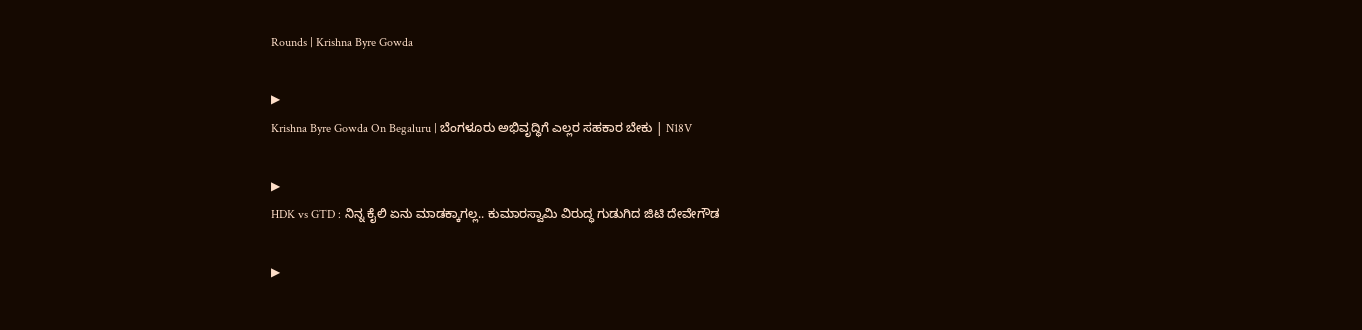Rounds | Krishna Byre Gowda

▶
Krishna Byre Gowda On Begaluru | ಬೆಂಗಳೂರು ಅಭಿವೃದ್ಧಿಗೆ ಎಲ್ಲರ ಸಹಕಾರ ಬೇಕು | N18V

▶
HDK vs GTD : ನಿನ್ನ ಕೈಲಿ ಏನು ಮಾಡಕ್ಕಾಗಲ್ಲ.. ಕುಮಾರಸ್ವಾಮಿ ವಿರುದ್ಧ ಗುಡುಗಿದ ಜಿಟಿ ದೇವೇಗೌಡ

▶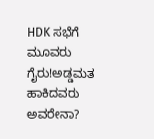HDK ಸಭೆಗೆ ಮೂವರು ಗೈರು!ಅಡ್ಡಮತ ಹಾಕಿದವರು ಅವರೇನಾ?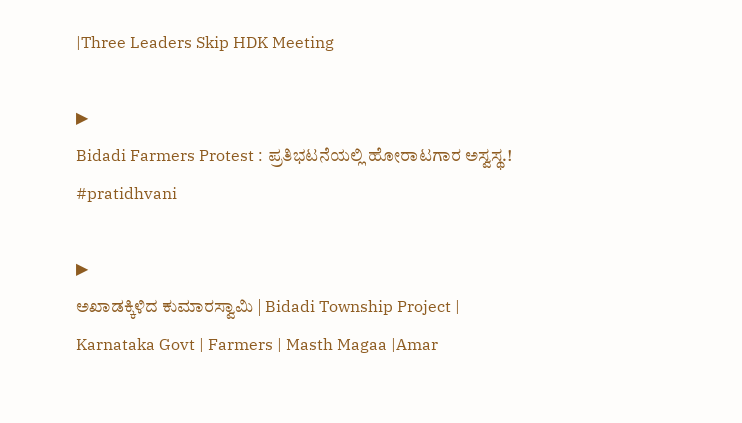|Three Leaders Skip HDK Meeting

▶
Bidadi Farmers Protest : ಪ್ರತಿಭಟನೆಯಲ್ಲಿ ಹೋರಾಟಗಾರ ಅಸ್ವಸ್ಥ.! #pratidhvani

▶
ಅಖಾಡಕ್ಕಿಳಿದ ಕುಮಾರಸ್ವಾಮಿ | Bidadi Township Project | Karnataka Govt | Farmers | Masth Magaa |Amar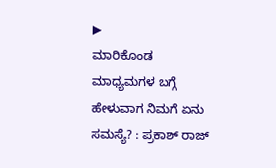▶
ಮಾರಿಕೊಂಡ ಮಾಧ್ಯಮಗಳ ಬಗ್ಗೆ ಹೇಳುವಾಗ ನಿಮಗೆ ಏನು ಸಮಸ್ಯೆ? : ಪ್ರಕಾಶ್ ರಾಜ್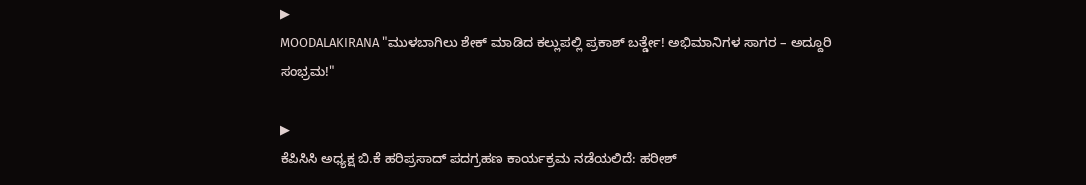▶
MOODALAKIRANA "ಮುಳಬಾಗಿಲು ಶೇಕ್ ಮಾಡಿದ ಕಲ್ಲುಪಲ್ಲಿ ಪ್ರಕಾಶ್ ಬರ್ತ್ಡೇ! ಅಭಿಮಾನಿಗಳ ಸಾಗರ – ಅದ್ದೂರಿ ಸಂಭ್ರಮ!"

▶
ಕೆಪಿಸಿಸಿ ಅಧ್ಯಕ್ಷ ಬಿ.ಕೆ ಹರಿಪ್ರಸಾದ್ ಪದಗ್ರಹಣ ಕಾರ್ಯಕ್ರಮ ನಡೆಯಲಿದೆ: ಹರೀಶ್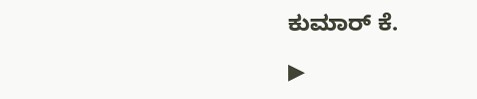ಕುಮಾರ್ ಕೆ.

▶